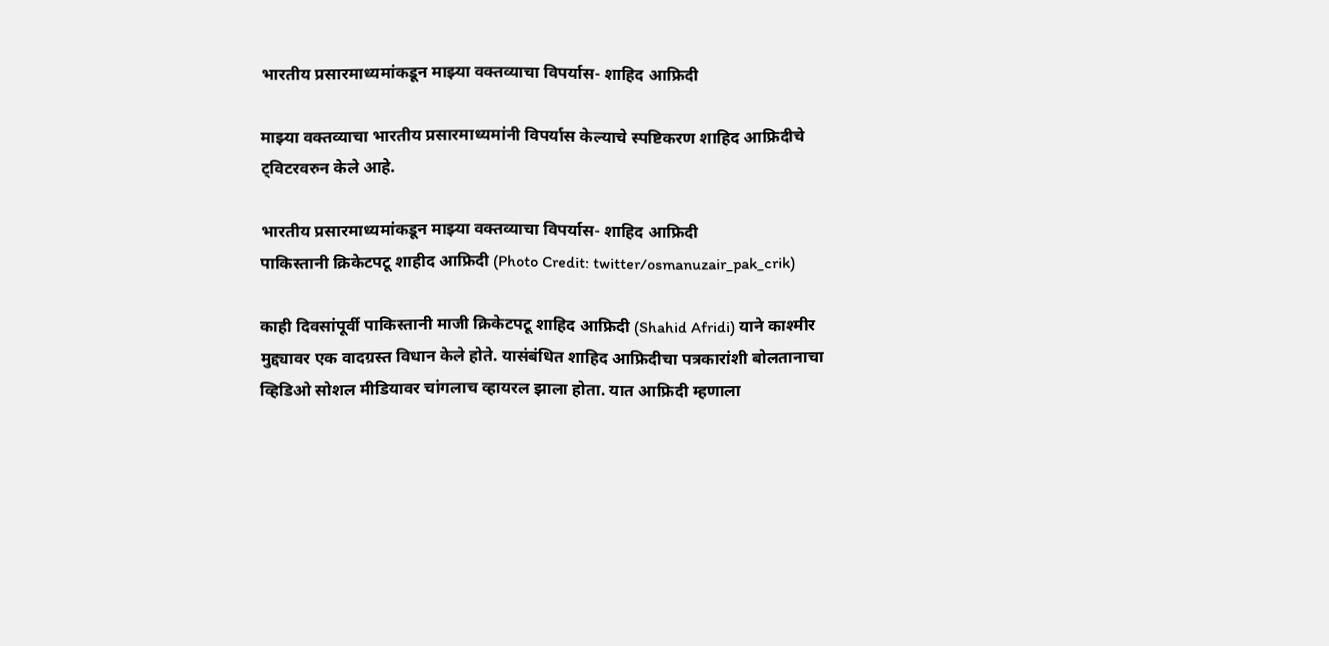भारतीय प्रसारमाध्यमांकडून माझ्या वक्तव्याचा विपर्यास- शाहिद आफ्रिदी

माझ्या वक्तव्याचा भारतीय प्रसारमाध्यमांनी विपर्यास केल्याचे स्पष्टिकरण शाहिद आफ्रिदीचे ट्विटरवरुन केले आहे.

भारतीय प्रसारमाध्यमांकडून माझ्या वक्तव्याचा विपर्यास- शाहिद आफ्रिदी
पाकिस्तानी क्रिकेटपटू शाहीद आफ्रिदी (Photo Credit: twitter/osmanuzair_pak_crik)

काही दिवसांपूर्वी पाकिस्तानी माजी क्रिकेटपटू शाहिद आफ्रिदी (Shahid Afridi) याने काश्मीर मुद्द्यावर एक वादग्रस्त विधान केले होते. यासंबंधित शाहिद आफ्रिदीचा पत्रकारांशी बोलतानाचा व्हिडिओ सोशल मीडियावर चांगलाच व्हायरल झाला होता. यात आफ्रिदी म्हणाला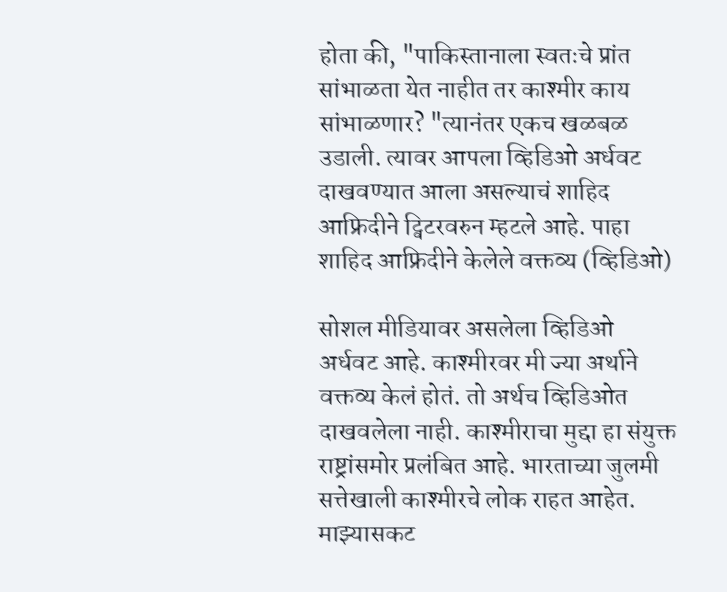होता की, "पाकिस्तानाला स्वतःचे प्रांत सांभाळता येत नाहीत तर काश्मीर काय सांभाळणार? "त्यानंतर एकच खळबळ उडाली. त्यावर आपला व्हिडिओ अर्धवट दाखवण्यात आला असल्याचं शाहिद आफ्रिदीने ट्विटरवरुन म्हटले आहे. पाहा शाहिद आफ्रिदीने केलेले वक्तव्य (व्हिडिओ)

सोशल मीडियावर असलेला व्हिडिओ अर्धवट आहे. काश्मीरवर मी ज्या अर्थाने वक्तव्य केलं होतं. तो अर्थच व्हिडिओत दाखवलेला नाही. काश्मीराचा मुद्दा हा संयुक्त राष्ट्रांसमोर प्रलंबित आहे. भारताच्या जुलमी सत्तेखाली काश्मीरचे लोक राहत आहेत. माझ्यासकट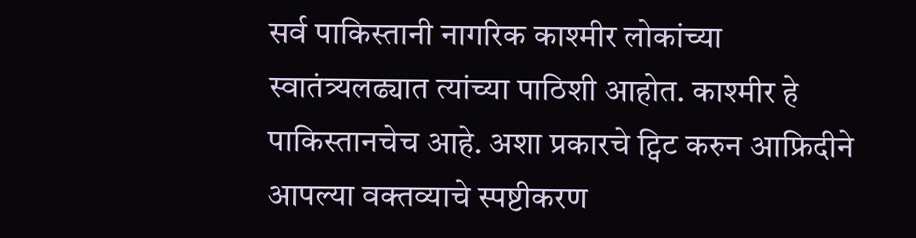सर्व पाकिस्तानी नागरिक काश्मीर लोकांच्या स्वातंत्र्यलढ्यात त्यांच्या पाठिशी आहोत. काश्मीर हे पाकिस्तानचेच आहे. अशा प्रकारचे ट्विट करुन आफ्रिदीने आपल्या वक्तव्याचे स्पष्टीकरण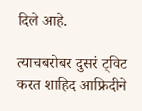दिले आहे.

त्याचबरोबर दुसरं ट्विट करत शाहिद आफ्रिदीने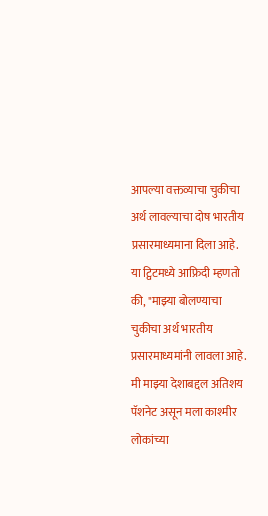आपल्या वक्तव्याचा चुकीचा अर्थ लावल्याचा दोष भारतीय प्रसारमाध्यमाना दिला आहे. या ट्विटमध्ये आफ्रिदी म्हणतो की, "माझ्या बोलण्याचा चुकीचा अर्थ भारतीय प्रसारमाध्यमांनी लावला आहे. मी माझ्या देशाबद्दल अतिशय पॅशनेट असून मला काश्मीर लोकांच्या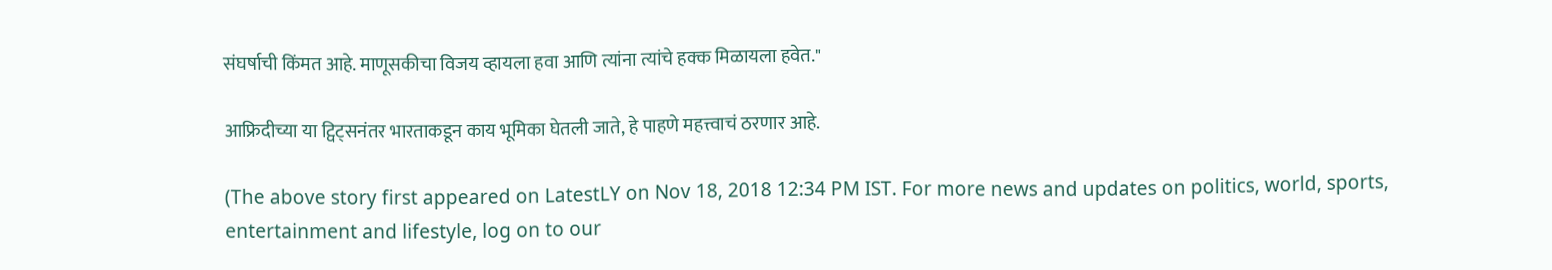संघर्षाची किंमत आहे. माणूसकीचा विजय व्हायला हवा आणि त्यांना त्यांचे हक्क मिळायला हवेत."

आफ्रिदीच्या या ट्विट्सनंतर भारताकडून काय भूमिका घेतली जाते, हे पाहणे महत्त्वाचं ठरणार आहे.

(The above story first appeared on LatestLY on Nov 18, 2018 12:34 PM IST. For more news and updates on politics, world, sports, entertainment and lifestyle, log on to our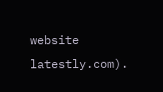website latestly.com).